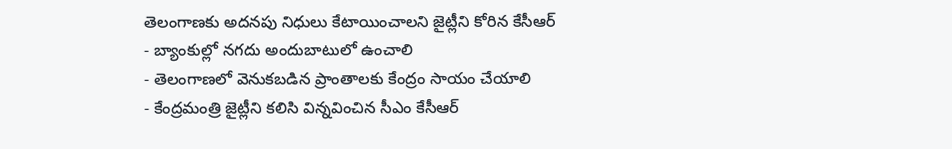తెలంగాణకు అదనపు నిధులు కేటాయించాలని జైట్లీని కోరిన కేసీఆర్
- బ్యాంకుల్లో నగదు అందుబాటులో ఉంచాలి
- తెలంగాణలో వెనుకబడిన ప్రాంతాలకు కేంద్రం సాయం చేయాలి
- కేంద్రమంత్రి జైట్లీని కలిసి విన్నవించిన సీఎం కేసీఆర్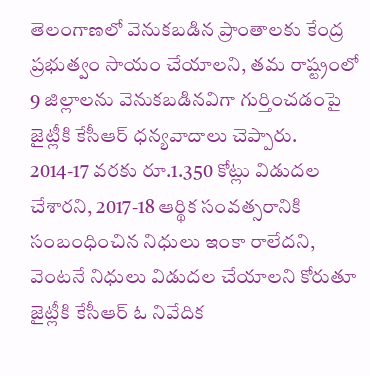తెలంగాణలో వెనుకబడిన ప్రాంతాలకు కేంద్ర ప్రభుత్వం సాయం చేయాలని, తమ రాష్ట్రంలో 9 జిల్లాలను వెనుకబడినవిగా గుర్తించడంపై జైట్లీకి కేసీఆర్ ధన్యవాదాలు చెప్పారు. 2014-17 వరకు రూ.1.350 కోట్లు విడుదల చేశారని, 2017-18 ఆర్థిక సంవత్సరానికి సంబంధించిన నిధులు ఇంకా రాలేదని, వెంటనే నిధులు విడుదల చేయాలని కోరుతూ జైట్లీకి కేసీఆర్ ఓ నివేదిక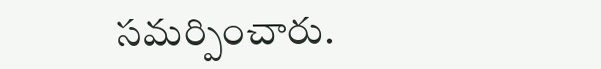సమర్పించారు.